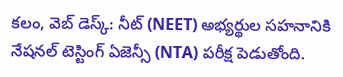కలం, వెబ్ డెస్క్: నీట్ (NEET) అభ్యర్థుల సహనానికి నేషనల్ టెస్టింగ్ ఏజెన్సీ (NTA) పరీక్ష పెడుతోంది.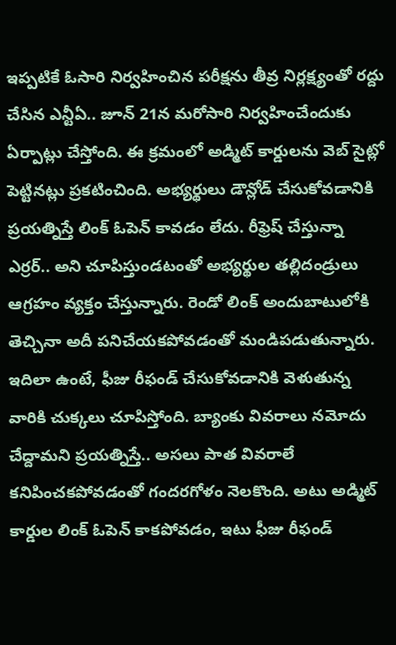ఇప్పటికే ఓసారి నిర్వహించిన పరీక్షను తీవ్ర నిర్లక్ష్యంతో రద్దు చేసిన ఎన్టీఏ.. జూన్ 21న మరోసారి నిర్వహించేందుకు ఏర్పాట్లు చేస్తోంది. ఈ క్రమంలో అడ్మిట్ కార్డులను వెబ్ సైట్లో పెట్టినట్లు ప్రకటించింది. అభ్యర్థులు డౌన్లోడ్ చేసుకోవడానికి ప్రయత్నిస్తే లింక్ ఓపెన్ కావడం లేదు. రీఫ్రెష్ చేస్తున్నా ఎర్రర్.. అని చూపిస్తుండటంతో అభ్యర్థుల తల్లిదండ్రులు ఆగ్రహం వ్యక్తం చేస్తున్నారు. రెండో లింక్ అందుబాటులోకి తెచ్చినా అదీ పనిచేయకపోవడంతో మండిపడుతున్నారు. ఇదిలా ఉంటే, ఫీజు రీఫండ్ చేసుకోవడానికి వెళుతున్న వారికి చుక్కలు చూపిస్తోంది. బ్యాంకు వివరాలు నమోదు చేద్దామని ప్రయత్నిస్తే.. అసలు పాత వివరాలే కనిపించకపోవడంతో గందరగోళం నెలకొంది. అటు అడ్మిట్ కార్డుల లింక్ ఓపెన్ కాకపోవడం, ఇటు ఫీజు రీఫండ్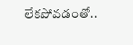లేకపోవడంతో..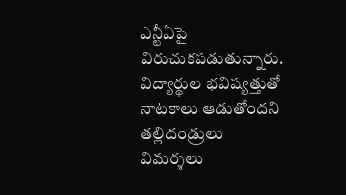ఎన్టీఏపై విరుచుకపడుతున్నారు. విద్యార్థుల భవిష్యత్తుతో నాటకాలు ఆడుతోందని తల్లిదండ్రులు విమర్శలు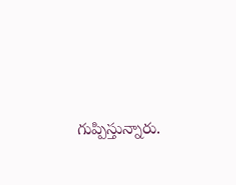గుప్పిస్తున్నారు.